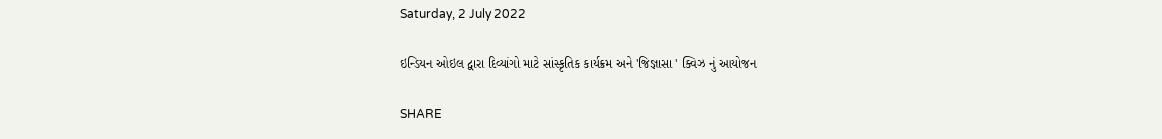Saturday, 2 July 2022

ઇન્ડિયન ઓઇલ દ્વારા દિવ્યાંગો માટે સાંસ્કૃતિક કાર્યક્રમ અને 'જિજ્ઞાસા ' ક્વિઝ નું આયોજન

SHARE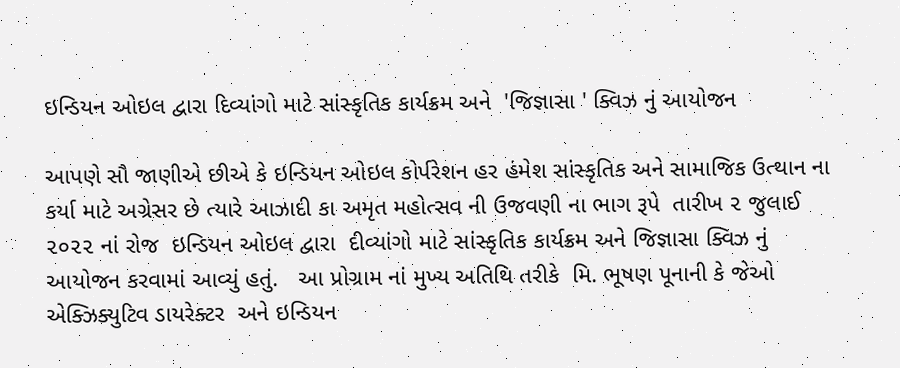ઇન્ડિયન ઓઇલ દ્વારા દિવ્યાંગો માટે સાંસ્કૃતિક કાર્યક્રમ અને  'જિજ્ઞાસા ' ક્વિઝ નું આયોજન

આપણે સૌ જાણીએ છીએ કે ઇન્ડિયન ઓઇલ કોર્પરેશન હર હંમેશ સાંસ્કૃતિક અને સામાજિક ઉત્થાન ના કર્યા માટે અગ્રેસર છે ત્યારે આઝાદી કા અમૃત મહોત્સવ ની ઉજવણી ના ભાગ રૂપે  તારીખ ૨ જુલાઈ ૨૦૨૨ નાં રોજ  ઇન્ડિયન ઓઇલ દ્વારા  દીવ્યાંગો માટે સાંસ્કૃતિક કાર્યક્રમ અને જિજ્ઞાસા ક્વિઝ નું આયોજન કરવામાં આવ્યું હતું.   આ પ્રોગ્રામ નાં મુખ્ય અતિથિ તરીકે  મિ. ભૂષણ પૂનાની કે જેઓ  એક્ઝિક્યુટિવ ડાયરેક્ટર  અને ઇન્ડિયન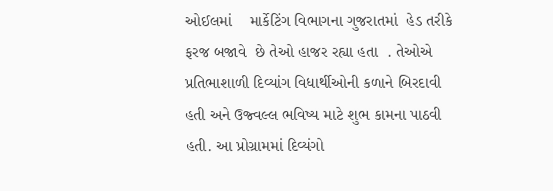ઓઈલમાં    માર્કેટિંગ વિભાગના ગુજરાતમાં  હેડ તરીકે ફરજ બજાવે  છે તેઓ હાજર રહ્યા હતા  . તેઓએ પ્રતિભાશાળી દિવ્યાંગ વિધાર્થીઓની કળાને બિરદાવી હતી અને ઉજ્વલ્લ ભવિષ્ય માટે શુભ કામના પાઠવી હતી. આ પ્રોગ્રામમાં દિવ્યંગો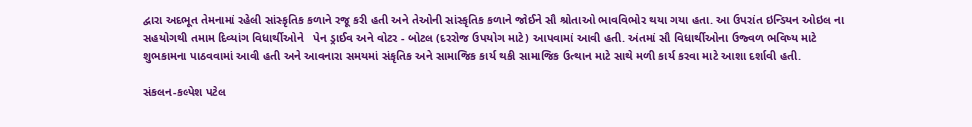દ્વારા અદભૂત તેમનામાં રહેલી સાંસ્કૃતિક કળાને રજૂ કરી હતી અને તેઓની સાંસ્કૃતિક કળાને જોઈને સૌ શ્રોતાઓ ભાવવિભોર થયા ગયા હતા. આ ઉપરાંત ઇન્ડિયન ઓઇલ ના  સહયોગથી તમામ દિવ્યાંગ વિધાર્થીઓને   પેન ડ્રાઈવ અને વોટર - બોટલ (દરરોજ ઉપયોગ માટે) આપવામાં આવી હતી. અંતમાં સૌ વિધાર્થીઓના ઉજ્વળ ભવિષ્ય માટે શુભકામના પાઠવવામાં આવી હતી અને આવનારા સમયમાં સંકૃતિક અને સામાજિક કાર્ય થકી સામાજિક ઉત્થાન માટે સાથે મળી કાર્ય કરવા માટે આશા દર્શાવી હતી.

સંકલન-કલ્પેશ પટેલ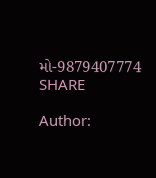મો-9879407774
SHARE

Author: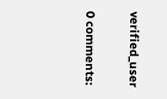verified_user

0 comments: